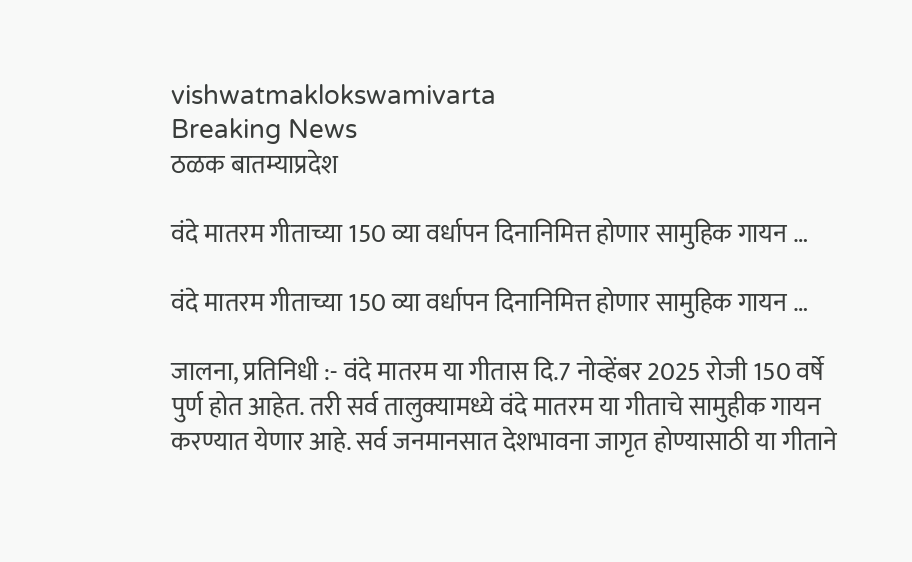vishwatmaklokswamivarta
Breaking News
ठळक बातम्याप्रदेश

वंदे मातरम गीताच्या 150 व्या वर्धापन दिनानिमित्त होणार सामुहिक गायन …

वंदे मातरम गीताच्या 150 व्या वर्धापन दिनानिमित्त होणार सामुहिक गायन …

जालना, प्रतिनिधी :- वंदे मातरम या गीतास दि.7 नोव्हेंबर 2025 रोजी 150 वर्षे पुर्ण होत आहेत. तरी सर्व तालुक्यामध्ये वंदे मातरम या गीताचे सामुहीक गायन करण्यात येणार आहे. सर्व जनमानसात देशभावना जागृत होण्यासाठी या गीताने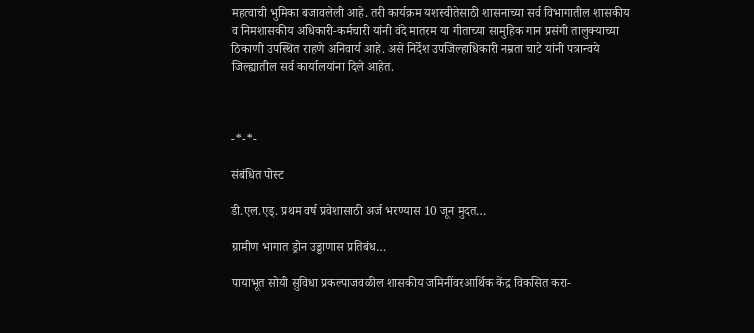महत्वाची भुमिका बजावलेली आहे. तरी कार्यक्रम यशस्वीतेसाठी शासनाच्या सर्व विभागातील शासकीय व निमशासकीय अधिकारी-कर्मचारी यांनी वंदे मातरम या गीताच्या सामुहिक गान प्रसंगी तालुक्याच्या ठिकाणी उपस्थित राहणे अनिवार्य आहे. असे निर्देश उपजिल्हाधिकारी नम्रता चाटे यांनी पत्रान्वये जिल्ह्यातील सर्व कार्यालयांना दिले आहेत.



-*-*-

संबंधित पोस्ट

डी.एल.एड्. प्रथम वर्ष प्रवेशासाठी अर्ज भरण्यास 10 जून मुदत…

ग्रामीण भागात ड्रोन उड्डाणास प्रतिबंध…

पायाभूत सोयी सुविधा प्रकल्पाजवळील शासकीय जमिनींवरआर्थिक केंद्र विकसित करा-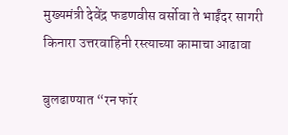मुख्यमंत्री देवेंद्र फडणवीस वर्सोवा ते भाईंदर सागरी किनारा उत्तरवाहिनी रस्त्याच्या कामाचा आढावा

बुलढाण्यात “रन फॉर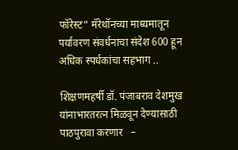फॉरेस्ट” मॅरेथॉनच्या माध्यमातून पर्यावरण संवर्धनाचा संदेश 600 हून अधिक स्पर्धकांचा सहभाग ..

शिक्षणमहर्षी डॉ. पंजाबराव देशमुख यांनाभारतरत्न मिळवून देण्यासाठी पाठपुरावा करणार   –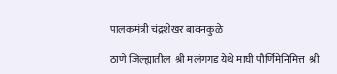पालकमंत्री चंद्रशेखर बावनकुळे

ठाणे जिल्ह्यातील  श्री मलंगगड येथे माघी पौर्णिमेनिमित्त  श्री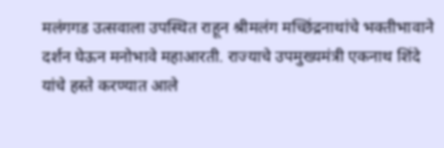मलंगगड उत्सवाला उपस्थित राहून श्रीमलंग मच्छिंद्रनाथांचे भक्तीभावाने दर्शन घेऊन मनोभावे महाआरती. राज्याचे उपमुख्यमंत्री एकनाथ शिंदे यांचे हस्ते करण्यात आले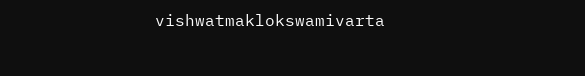vishwatmaklokswamivarta